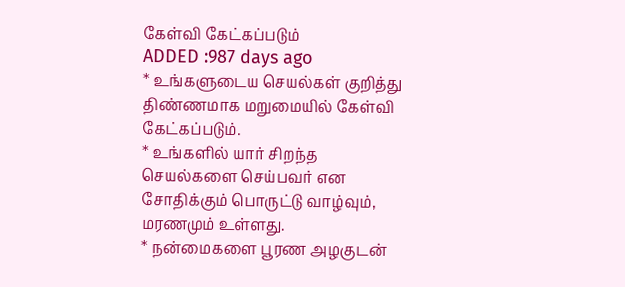கேள்வி கேட்கப்படும்
ADDED :987 days ago
* உங்களுடைய செயல்கள் குறித்து திண்ணமாக மறுமையில் கேள்வி கேட்கப்படும்.
* உங்களில் யார் சிறந்த செயல்களை செய்பவர் என சோதிக்கும் பொருட்டு வாழ்வும், மரணமும் உள்ளது.
* நன்மைகளை பூரண அழகுடன்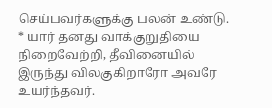செய்பவர்களுக்கு பலன் உண்டு.
* யார் தனது வாக்குறுதியை நிறைவேற்றி, தீவினையில் இருந்து விலகுகிறாரோ அவரே உயர்ந்தவர்.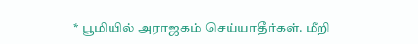* பூமியில் அராஜகம் செய்யாதீர்கள். மீறி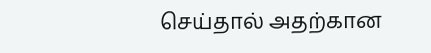செய்தால் அதற்கான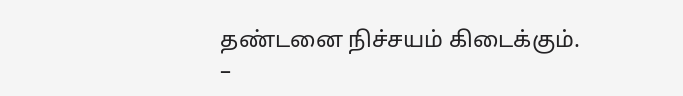தண்டனை நிச்சயம் கிடைக்கும்.
–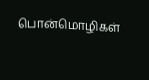பொன்மொழிகள்